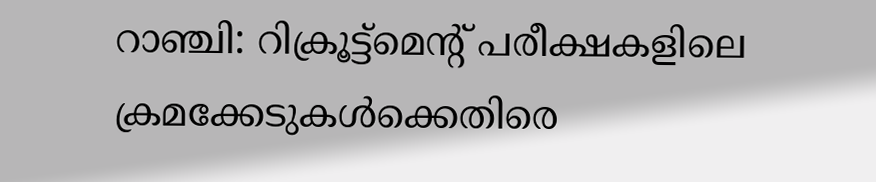റാഞ്ചി: റിക്രൂട്ട്മെന്റ് പരീക്ഷകളിലെ ക്രമക്കേടുകൾക്കെതിരെ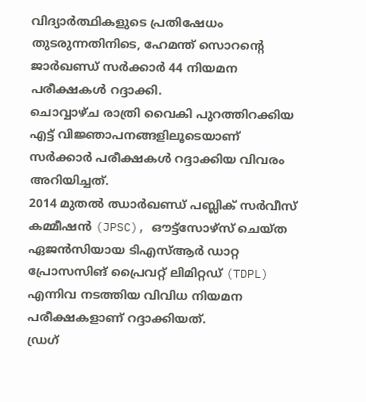വിദ്യാർത്ഥികളുടെ പ്രതിഷേധം തുടരുന്നതിനിടെ, ഹേമന്ത് സൊറന്റെ ജാർഖണ്ഡ് സർക്കാർ 44 നിയമന പരീക്ഷകൾ റദ്ദാക്കി.
ചൊവ്വാഴ്ച രാത്രി വൈകി പുറത്തിറക്കിയ എട്ട് വിജ്ഞാപനങ്ങളിലൂടെയാണ് സർക്കാർ പരീക്ഷകൾ റദ്ദാക്കിയ വിവരം അറിയിച്ചത്.
2014 മുതൽ ഝാർഖണ്ഡ് പബ്ലിക് സർവീസ് കമ്മീഷൻ (JPSC), ഔട്ട്സോഴ്സ് ചെയ്ത ഏജൻസിയായ ടിഎസ്ആർ ഡാറ്റ പ്രോസസിങ് പ്രൈവറ്റ് ലിമിറ്റഡ് (TDPL) എന്നിവ നടത്തിയ വിവിധ നിയമന പരീക്ഷകളാണ് റദ്ദാക്കിയത്.
ഡ്രഗ്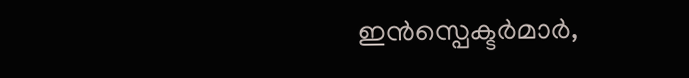ഇൻസ്പെക്ടർമാർ,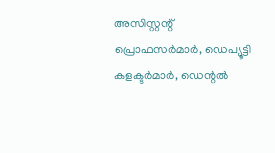അസിസ്റ്റന്റ് പ്രൊഫസർമാർ, ഡെപ്യൂട്ടി കളക്ടർമാർ, ഡെന്റൽ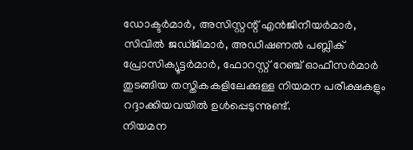ഡോക്ടർമാർ, അസിസ്റ്റന്റ് എൻജിനീയർമാർ, സിവിൽ ജഡ്ജിമാർ, അഡീഷണൽ പബ്ലിക് പ്രോസിക്യൂട്ടർമാർ, ഫോറസ്റ്റ് റേഞ്ച് ഓഫീസർമാർ തുടങ്ങിയ തസ്തികകളിലേക്കുള്ള നിയമന പരീക്ഷകളും റദ്ദാക്കിയവയിൽ ഉൾപ്പെടുന്നുണ്ട്.
നിയമന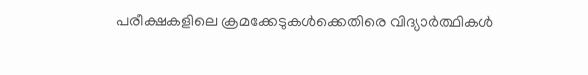പരീക്ഷകളിലെ ക്രമക്കേടുകൾക്കെതിരെ വിദ്യാർത്ഥികൾ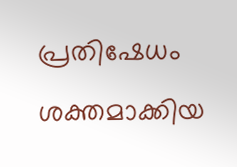പ്രതിഷേധം ശക്തമാക്കിയ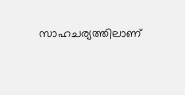സാഹചര്യത്തിലാണ്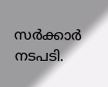സർക്കാർ നടപടി.